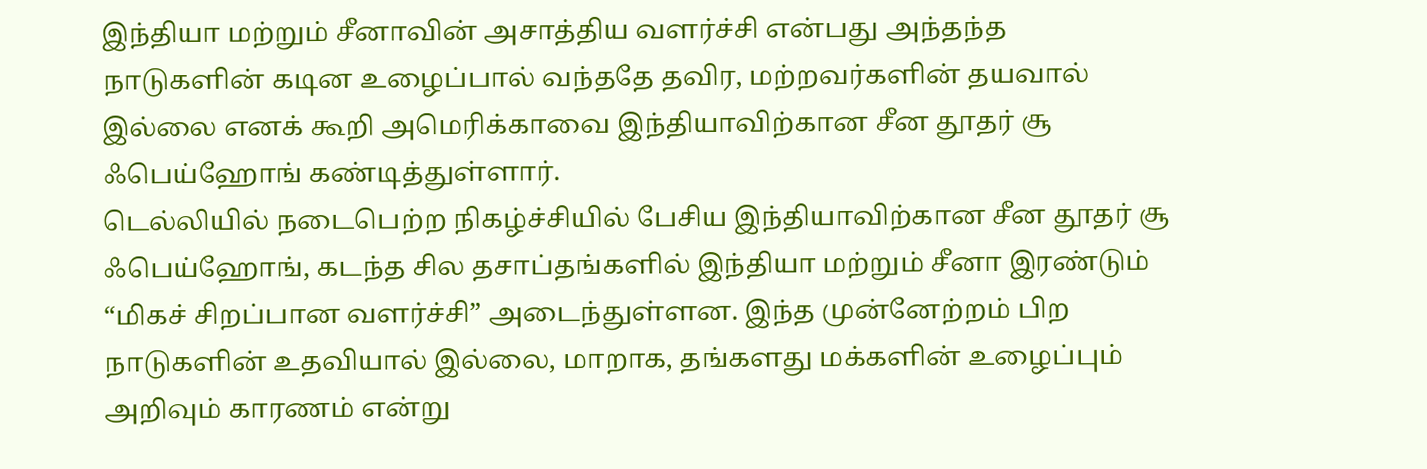இந்தியா மற்றும் சீனாவின் அசாத்திய வளர்ச்சி என்பது அந்தந்த நாடுகளின் கடின உழைப்பால் வந்ததே தவிர, மற்றவர்களின் தயவால் இல்லை எனக் கூறி அமெரிக்காவை இந்தியாவிற்கான சீன தூதர் சூ ஃபெய்ஹோங் கண்டித்துள்ளார்.
டெல்லியில் நடைபெற்ற நிகழ்ச்சியில் பேசிய இந்தியாவிற்கான சீன தூதர் சூ ஃபெய்ஹோங், கடந்த சில தசாப்தங்களில் இந்தியா மற்றும் சீனா இரண்டும் “மிகச் சிறப்பான வளர்ச்சி” அடைந்துள்ளன. இந்த முன்னேற்றம் பிற நாடுகளின் உதவியால் இல்லை, மாறாக, தங்களது மக்களின் உழைப்பும் அறிவும் காரணம் என்று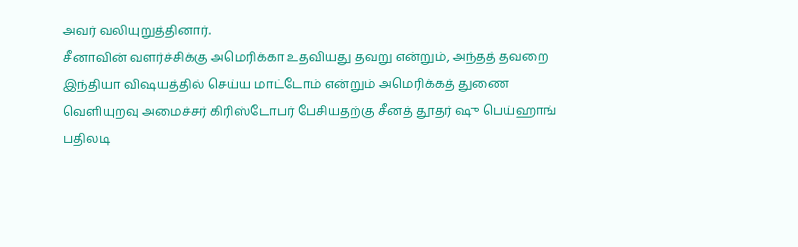அவர் வலியுறுத்தினார்.
சீனாவின் வளர்ச்சிக்கு அமெரிக்கா உதவியது தவறு என்றும், அந்தத் தவறை இந்தியா விஷயத்தில் செய்ய மாட்டோம் என்றும் அமெரிக்கத் துணை வெளியுறவு அமைச்சர் கிரிஸ்டோபர் பேசியதற்கு சீனத் தூதர் ஷு பெய்ஹாங் பதிலடி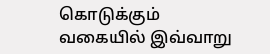கொடுக்கும் வகையில் இவ்வாறு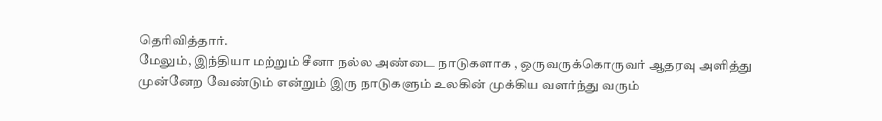தெரிவித்தார்.
மேலும், இந்தியா மற்றும் சீனா நல்ல அண்டை நாடுகளாக , ஒருவருக்கொருவர் ஆதரவு அளித்து முன்னேற வேண்டும் என்றும் இரு நாடுகளும் உலகின் முக்கிய வளர்ந்து வரும்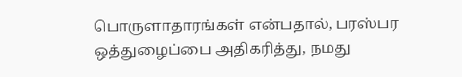பொருளாதாரங்கள் என்பதால், பரஸ்பர ஒத்துழைப்பை அதிகரித்து, நமது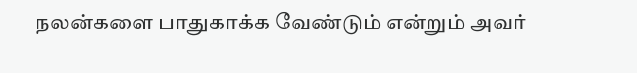நலன்களை பாதுகாக்க வேண்டும் என்றும் அவர்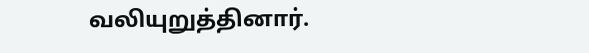வலியுறுத்தினார்.